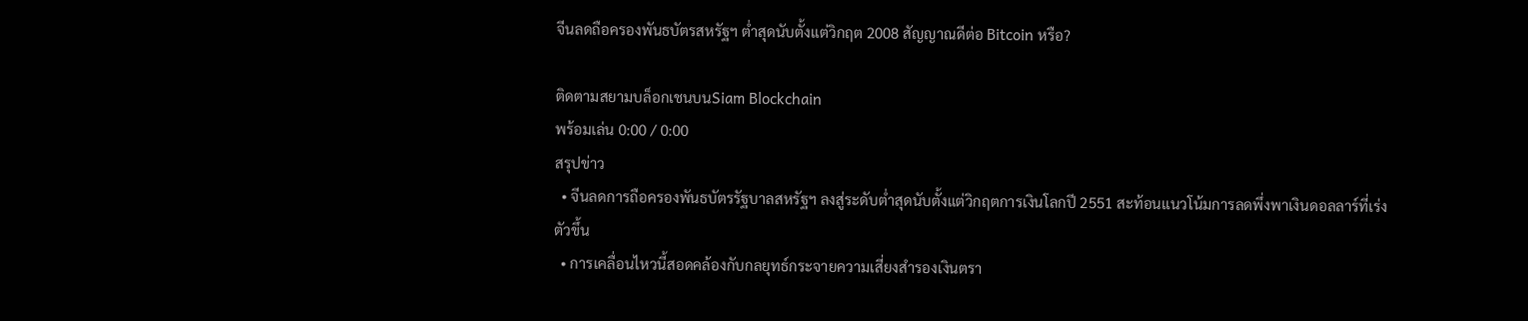จีนลดถือครองพันธบัตรสหรัฐฯ ต่ำสุดนับตั้งแต่วิกฤต 2008 สัญญาณดีต่อ Bitcoin หรือ?

ติดตามสยามบล็อกเชนบนSiam Blockchain
พร้อมเล่น 0:00 / 0:00
สรุปข่าว
  • จีนลดการถือครองพันธบัตรรัฐบาลสหรัฐฯ ลงสู่ระดับต่ำสุดนับตั้งแต่วิกฤตการเงินโลกปี 2551 สะท้อนแนวโน้มการลดพึ่งพาเงินดอลลาร์ที่เร่งตัวขึ้น
  • การเคลื่อนไหวนี้สอดคล้องกับกลยุทธ์กระจายความเสี่ยงสำรองเงินตรา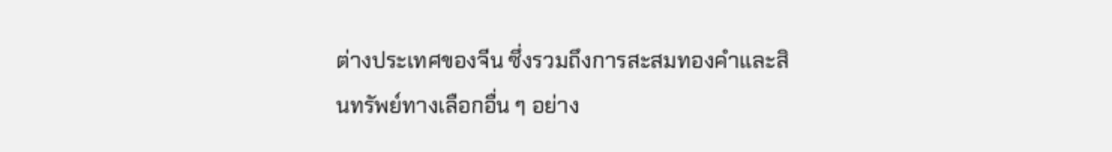ต่างประเทศของจีน ซึ่งรวมถึงการสะสมทองคำและสินทรัพย์ทางเลือกอื่น ๆ อย่าง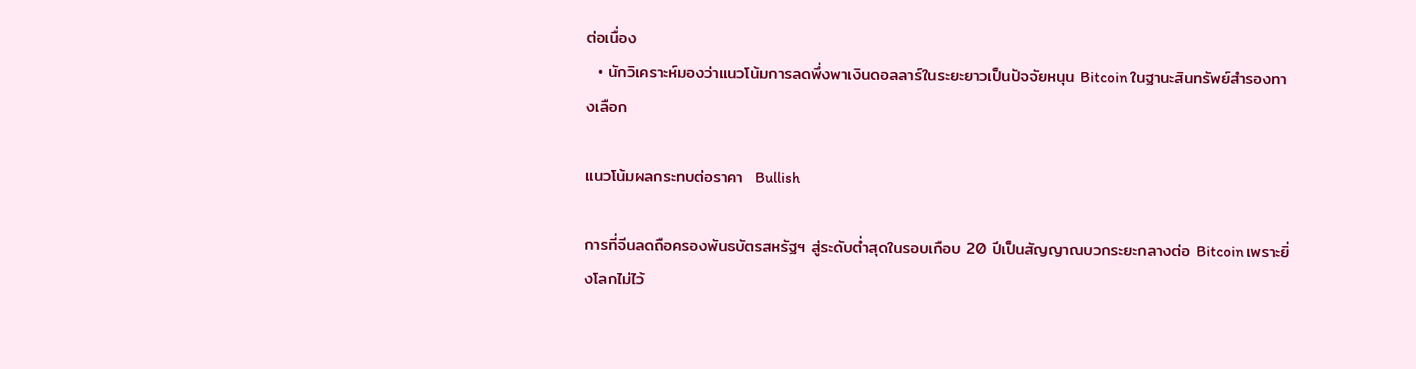ต่อเนื่อง
  • นักวิเคราะห์มองว่าแนวโน้มการลดพึ่งพาเงินดอลลาร์ในระยะยาวเป็นปัจจัยหนุน Bitcoin ในฐานะสินทรัพย์สำรองทางเลือก

แนวโน้มผลกระทบต่อราคา  Bullish

การที่จีนลดถือครองพันธบัตรสหรัฐฯ สู่ระดับต่ำสุดในรอบเกือบ 20 ปีเป็นสัญญาณบวกระยะกลางต่อ Bitcoin เพราะยิ่งโลกไม่ไว้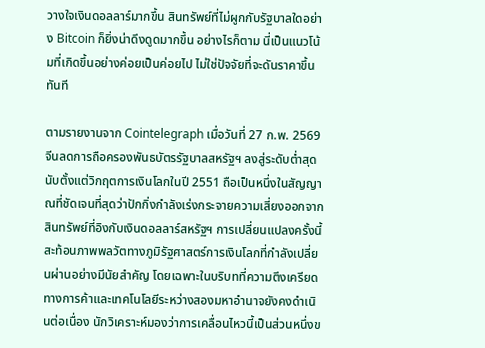วางใจเงินดอลลาร์มากขึ้น สินทรัพย์ที่ไม่ผูกกับรัฐบาลใดอย่าง Bitcoin ก็ยิ่งน่าดึงดูดมากขึ้น อย่างไรก็ตาม นี่เป็นแนวโน้มที่เกิดขึ้นอย่างค่อยเป็นค่อยไป ไม่ใช่ปัจจัยที่จะดันราคาขึ้นทันที

ตามรายงานจาก Cointelegraph เมื่อวันที่ 27 ก.พ. 2569 จีนลดการถือครองพันธบัตรรัฐบาลสหรัฐฯ ลงสู่ระดับต่ำสุดนับตั้งแต่วิกฤตการเงินโลกในปี 2551 ถือเป็นหนึ่งในสัญญาณที่ชัดเจนที่สุดว่าปักกิ่งกำลังเร่งกระจายความเสี่ยงออกจากสินทรัพย์ที่อิงกับเงินดอลลาร์สหรัฐฯ การเปลี่ยนแปลงครั้งนี้สะท้อนภาพพลวัตทางภูมิรัฐศาสตร์การเงินโลกที่กำลังเปลี่ยนผ่านอย่างมีนัยสำคัญ โดยเฉพาะในบริบทที่ความตึงเครียดทางการค้าและเทคโนโลยีระหว่างสองมหาอำนาจยังคงดำเนินต่อเนื่อง นักวิเคราะห์มองว่าการเคลื่อนไหวนี้เป็นส่วนหนึ่งข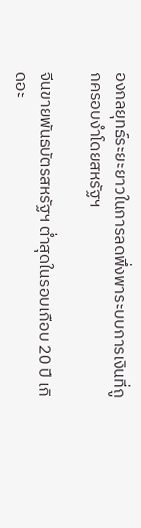องกลยุทธ์ระยะยาวในการลดพึ่งพาระบบการเงินที่ถูกครอบงำโดยสหรัฐฯ

จีนขายพันธบัตรสหรัฐฯ ต่ำสุดในรอบเกือบ 20 ปี เกิดอะ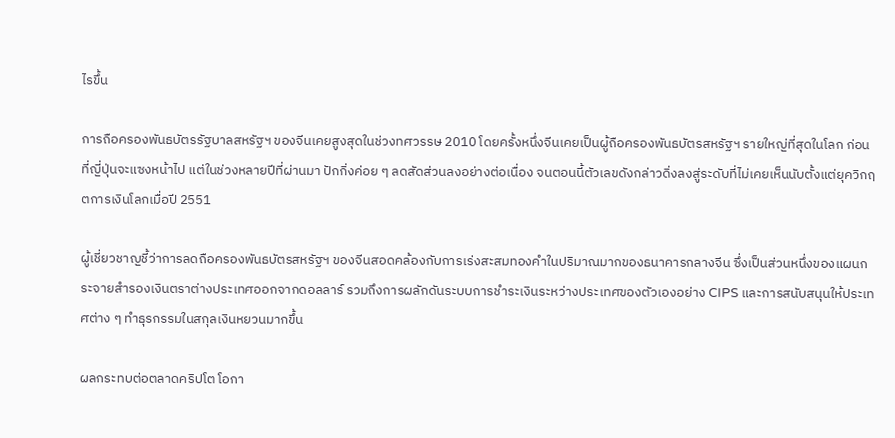ไรขึ้น

การถือครองพันธบัตรรัฐบาลสหรัฐฯ ของจีนเคยสูงสุดในช่วงทศวรรษ 2010 โดยครั้งหนึ่งจีนเคยเป็นผู้ถือครองพันธบัตรสหรัฐฯ รายใหญ่ที่สุดในโลก ก่อนที่ญี่ปุ่นจะแซงหน้าไป แต่ในช่วงหลายปีที่ผ่านมา ปักกิ่งค่อย ๆ ลดสัดส่วนลงอย่างต่อเนื่อง จนตอนนี้ตัวเลขดังกล่าวดิ่งลงสู่ระดับที่ไม่เคยเห็นนับตั้งแต่ยุควิกฤตการเงินโลกเมื่อปี 2551

ผู้เชี่ยวชาญชี้ว่าการลดถือครองพันธบัตรสหรัฐฯ ของจีนสอดคล้องกับการเร่งสะสมทองคำในปริมาณมากของธนาคารกลางจีน ซึ่งเป็นส่วนหนึ่งของแผนกระจายสำรองเงินตราต่างประเทศออกจากดอลลาร์ รวมถึงการผลักดันระบบการชำระเงินระหว่างประเทศของตัวเองอย่าง CIPS และการสนับสนุนให้ประเทศต่าง ๆ ทำธุรกรรมในสกุลเงินหยวนมากขึ้น

ผลกระทบต่อตลาดคริปโต โอกา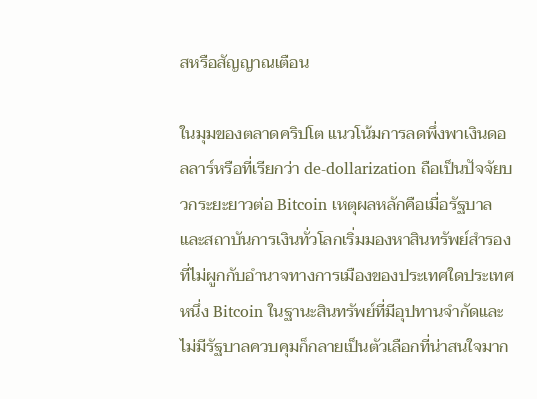สหรือสัญญาณเตือน

ในมุมของตลาดคริปโต แนวโน้มการลดพึ่งพาเงินดอลลาร์หรือที่เรียกว่า de-dollarization ถือเป็นปัจจัยบวกระยะยาวต่อ Bitcoin เหตุผลหลักคือเมื่อรัฐบาลและสถาบันการเงินทั่วโลกเริ่มมองหาสินทรัพย์สำรองที่ไม่ผูกกับอำนาจทางการเมืองของประเทศใดประเทศหนึ่ง Bitcoin ในฐานะสินทรัพย์ที่มีอุปทานจำกัดและไม่มีรัฐบาลควบคุมก็กลายเป็นตัวเลือกที่น่าสนใจมาก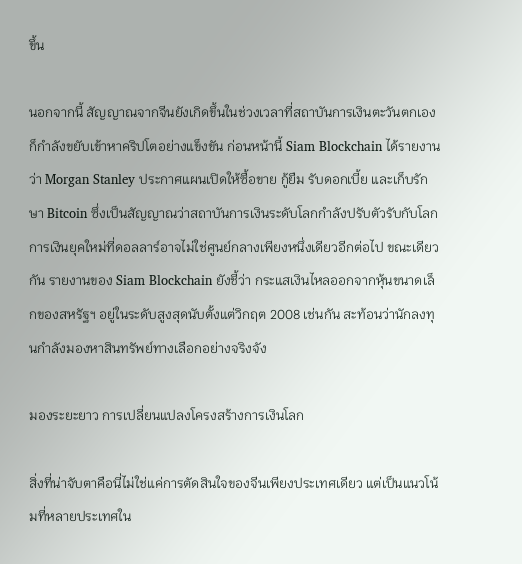ขึ้น

นอกจากนี้ สัญญาณจากจีนยังเกิดขึ้นในช่วงเวลาที่สถาบันการเงินตะวันตกเองก็กำลังขยับเข้าหาคริปโตอย่างแข็งขัน ก่อนหน้านี้ Siam Blockchain ได้รายงานว่า Morgan Stanley ประกาศแผนเปิดให้ซื้อขาย กู้ยืม รับดอกเบี้ย และเก็บรักษา Bitcoin ซึ่งเป็นสัญญาณว่าสถาบันการเงินระดับโลกกำลังปรับตัวรับกับโลกการเงินยุคใหม่ที่ดอลลาร์อาจไม่ใช่ศูนย์กลางเพียงหนึ่งเดียวอีกต่อไป ขณะเดียวกัน รายงานของ Siam Blockchain ยังชี้ว่า กระแสเงินไหลออกจากหุ้นขนาดเล็กของสหรัฐฯ อยู่ในระดับสูงสุดนับตั้งแต่วิกฤต 2008 เช่นกัน สะท้อนว่านักลงทุนกำลังมองหาสินทรัพย์ทางเลือกอย่างจริงจัง

มองระยะยาว การเปลี่ยนแปลงโครงสร้างการเงินโลก

สิ่งที่น่าจับตาคือนี่ไม่ใช่แค่การตัดสินใจของจีนเพียงประเทศเดียว แต่เป็นแนวโน้มที่หลายประเทศใน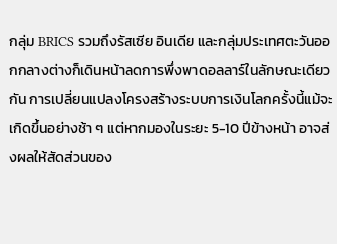กลุ่ม BRICS รวมถึงรัสเซีย อินเดีย และกลุ่มประเทศตะวันออกกลางต่างก็เดินหน้าลดการพึ่งพาดอลลาร์ในลักษณะเดียวกัน การเปลี่ยนแปลงโครงสร้างระบบการเงินโลกครั้งนี้แม้จะเกิดขึ้นอย่างช้า ๆ แต่หากมองในระยะ 5-10 ปีข้างหน้า อาจส่งผลให้สัดส่วนของ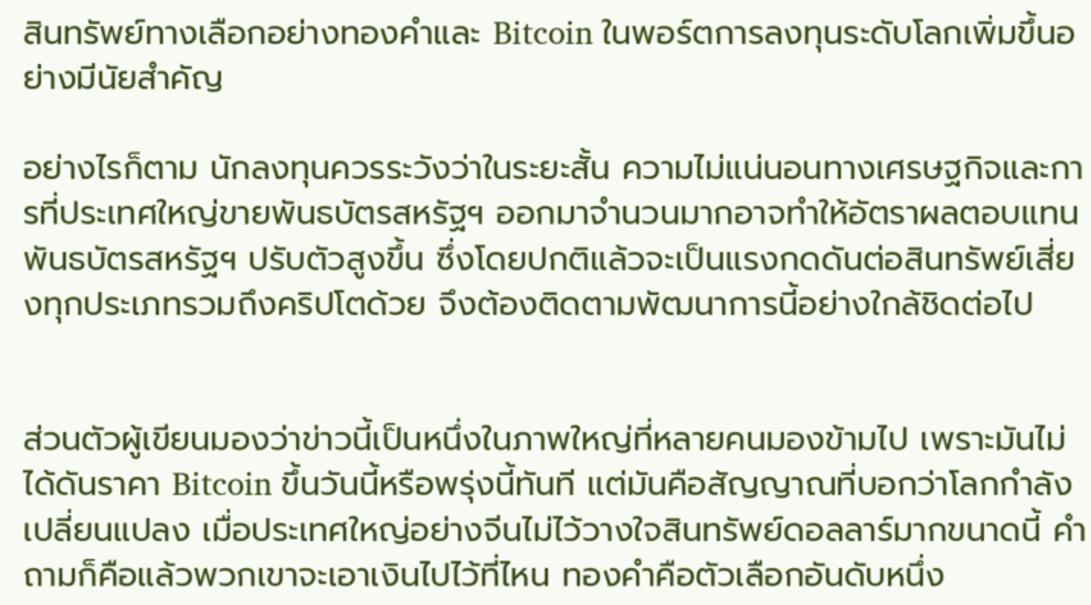สินทรัพย์ทางเลือกอย่างทองคำและ Bitcoin ในพอร์ตการลงทุนระดับโลกเพิ่มขึ้นอย่างมีนัยสำคัญ

อย่างไรก็ตาม นักลงทุนควรระวังว่าในระยะสั้น ความไม่แน่นอนทางเศรษฐกิจและการที่ประเทศใหญ่ขายพันธบัตรสหรัฐฯ ออกมาจำนวนมากอาจทำให้อัตราผลตอบแทนพันธบัตรสหรัฐฯ ปรับตัวสูงขึ้น ซึ่งโดยปกติแล้วจะเป็นแรงกดดันต่อสินทรัพย์เสี่ยงทุกประเภทรวมถึงคริปโตด้วย จึงต้องติดตามพัฒนาการนี้อย่างใกล้ชิดต่อไป


ส่วนตัวผู้เขียนมองว่าข่าวนี้เป็นหนึ่งในภาพใหญ่ที่หลายคนมองข้ามไป เพราะมันไม่ได้ดันราคา Bitcoin ขึ้นวันนี้หรือพรุ่งนี้ทันที แต่มันคือสัญญาณที่บอกว่าโลกกำลังเปลี่ยนแปลง เมื่อประเทศใหญ่อย่างจีนไม่ไว้วางใจสินทรัพย์ดอลลาร์มากขนาดนี้ คำถามก็คือแล้วพวกเขาจะเอาเงินไปไว้ที่ไหน ทองคำคือตัวเลือกอันดับหนึ่ง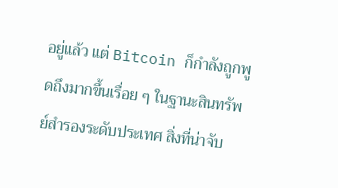อยู่แล้ว แต่ Bitcoin ก็กำลังถูกพูดถึงมากขึ้นเรื่อย ๆ ในฐานะสินทรัพย์สำรองระดับประเทศ สิ่งที่น่าจับ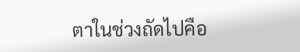ตาในช่วงถัดไปคือ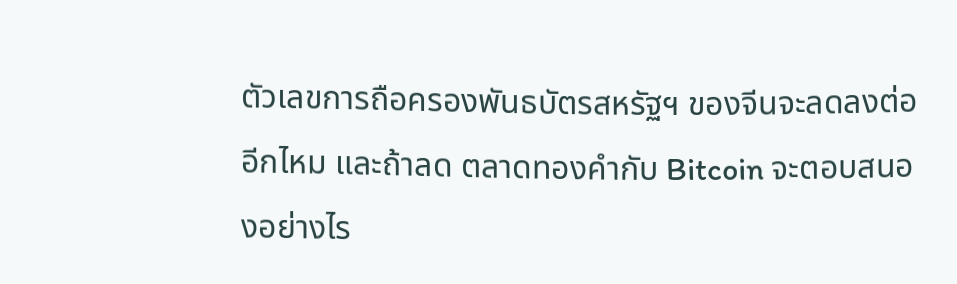ตัวเลขการถือครองพันธบัตรสหรัฐฯ ของจีนจะลดลงต่ออีกไหม และถ้าลด ตลาดทองคำกับ Bitcoin จะตอบสนองอย่างไร